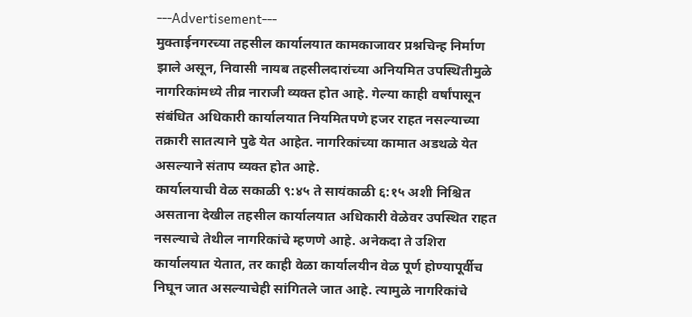---Advertisement---
मुक्ताईनगरच्या तहसील कार्यालयात कामकाजावर प्रश्नचिन्ह निर्माण झाले असून, निवासी नायब तहसीलदारांच्या अनियमित उपस्थितीमुळे नागरिकांमध्ये तीव्र नाराजी व्यक्त होत आहे. गेल्या काही वर्षांपासून संबंधित अधिकारी कार्यालयात नियमितपणे हजर राहत नसल्याच्या तक्रारी सातत्याने पुढे येत आहेत. नागरिकांच्या कामात अडथळे येत असल्याने संताप व्यक्त होत आहे.
कार्यालयाची वेळ सकाळी ९:४५ ते सायंकाळी ६:१५ अशी निश्चित असताना देखील तहसील कार्यालयात अधिकारी वेळेवर उपस्थित राहत नसल्याचे तेथील नागरिकांचे म्हणणे आहे. अनेकदा ते उशिरा कार्यालयात येतात, तर काही वेळा कार्यालयीन वेळ पूर्ण होण्यापूर्वीच निघून जात असल्याचेही सांगितले जात आहे. त्यामुळे नागरिकांचे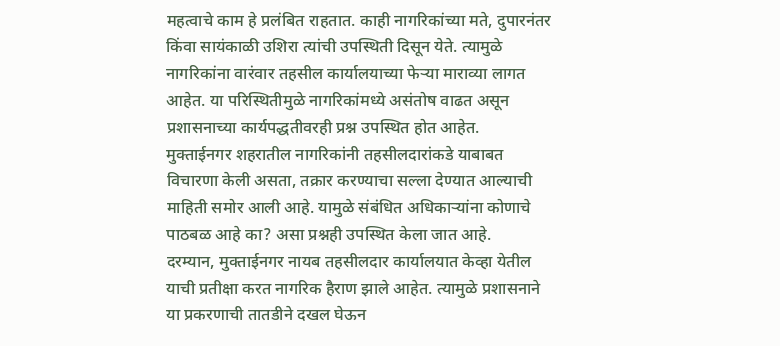महत्वाचे काम हे प्रलंबित राहतात. काही नागरिकांच्या मते, दुपारनंतर किंवा सायंकाळी उशिरा त्यांची उपस्थिती दिसून येते. त्यामुळे नागरिकांना वारंवार तहसील कार्यालयाच्या फेऱ्या माराव्या लागत आहेत. या परिस्थितीमुळे नागरिकांमध्ये असंतोष वाढत असून प्रशासनाच्या कार्यपद्धतीवरही प्रश्न उपस्थित होत आहेत.
मुक्ताईनगर शहरातील नागरिकांनी तहसीलदारांकडे याबाबत विचारणा केली असता, तक्रार करण्याचा सल्ला देण्यात आल्याची माहिती समोर आली आहे. यामुळे संबंधित अधिकाऱ्यांना कोणाचे पाठबळ आहे का? असा प्रश्नही उपस्थित केला जात आहे.
दरम्यान, मुक्ताईनगर नायब तहसीलदार कार्यालयात केव्हा येतील याची प्रतीक्षा करत नागरिक हैराण झाले आहेत. त्यामुळे प्रशासनाने या प्रकरणाची तातडीने दखल घेऊन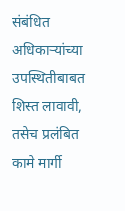संबंधित अधिकाऱ्यांच्या उपस्थितीबाबत शिस्त लावावी, तसेच प्रलंबित कामे मार्गी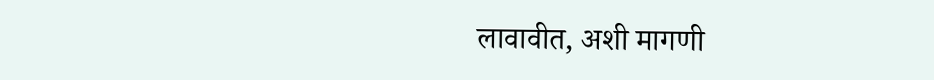लावावीत, अशी मागणी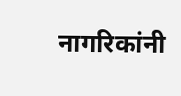नागरिकांनी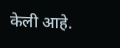केली आहे.